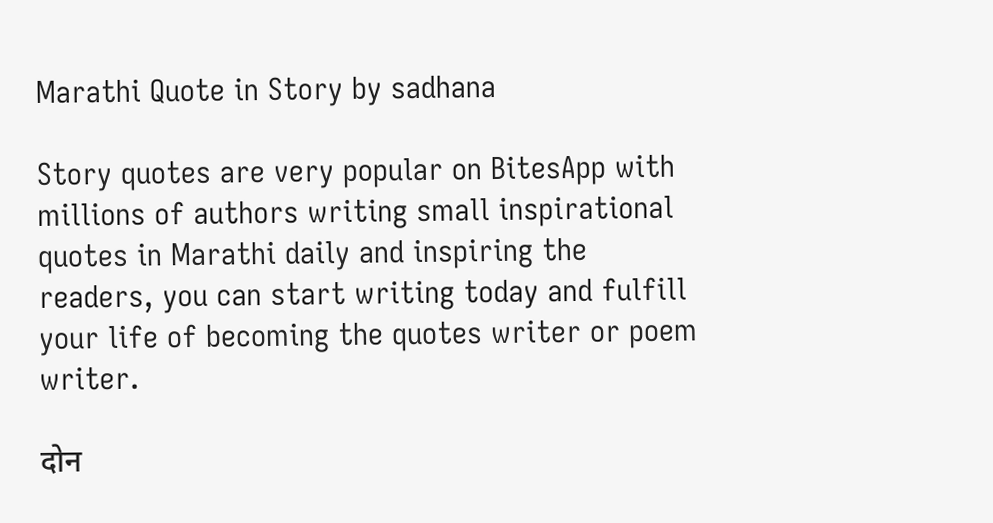Marathi Quote in Story by sadhana

Story quotes are very popular on BitesApp with millions of authors writing small inspirational quotes in Marathi daily and inspiring the readers, you can start writing today and fulfill your life of becoming the quotes writer or poem writer.

दोन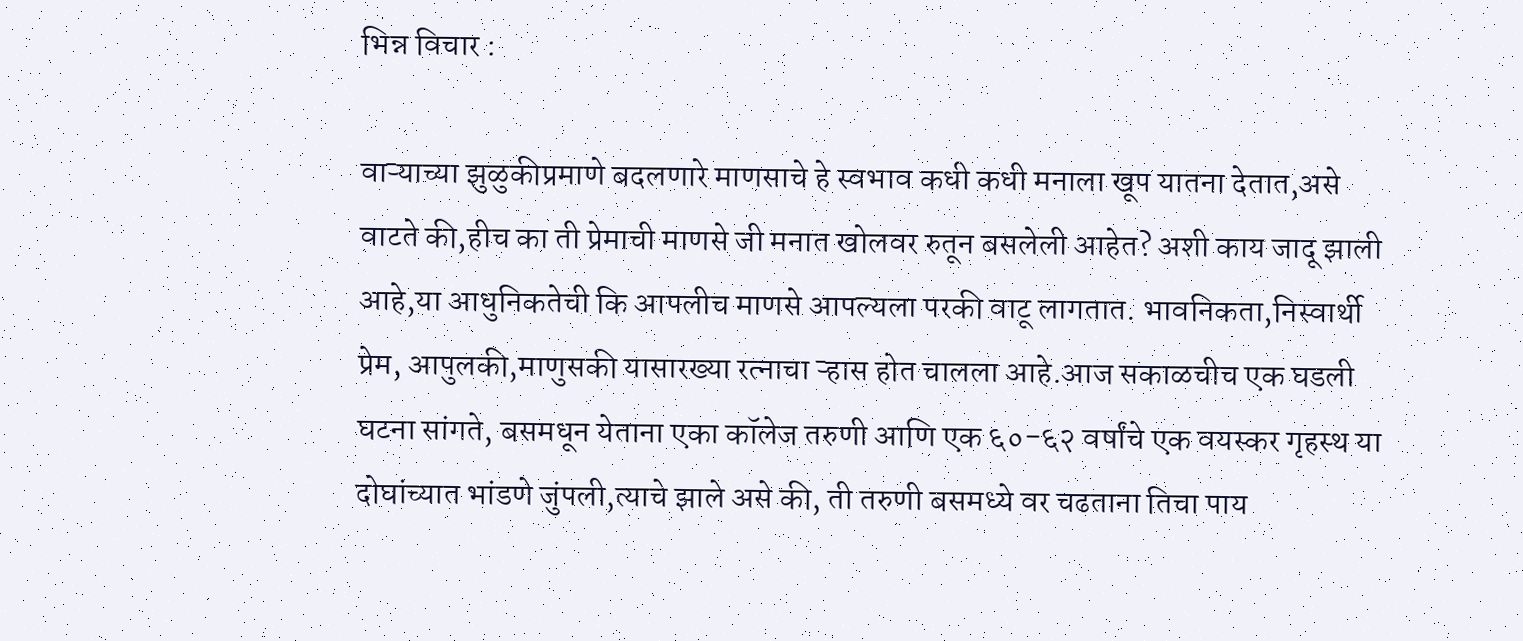भिन्न विचार :

वाऱ्याच्या झुळुकीप्रमाणे बदलणारे माणसाचे हे स्वभाव कधी कधी मनाला खूप यातना देतात,असे वाटते की,हीच का ती प्रेमाची माणसे जी मनात खोलवर रुतून बसलेली आहेत? अशी काय जादू झाली आहे,या आधुनिकतेची कि आपलीच माणसे आपल्यला परकी वाटू लागतात. भावनिकता,निस्वार्थी प्रेम, आपुलकी,माणुसकी यासारख्या रत्नाचा ऱ्हास होत चालला आहे.आज सकाळचीच एक घडली घटना सांगते, बसमधून येताना एका कॉलेज तरुणी आणि एक ६०-६२ वर्षांचे एक वयस्कर गृहस्थ या दोघांच्यात भांडणे जुंपली,त्याचे झाले असे की, ती तरुणी बसमध्ये वर चढताना तिचा पाय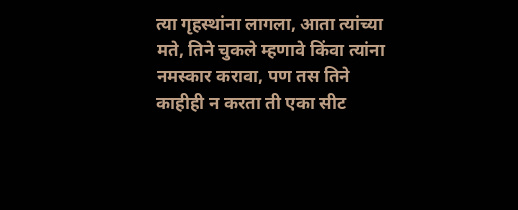त्या गृहस्थांना लागला, आता त्यांच्या मते, तिने चुकले म्हणावे किंवा त्यांना नमस्कार करावा, पण तस तिने काहीही न करता ती एका सीट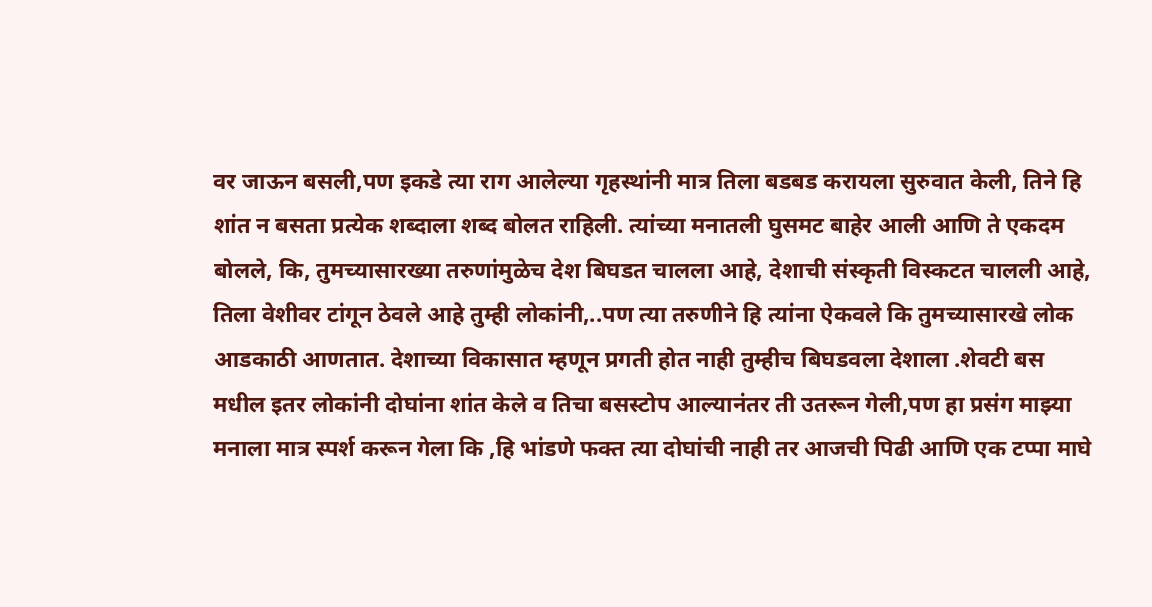वर जाऊन बसली,पण इकडे त्या राग आलेल्या गृहस्थांनी मात्र तिला बडबड करायला सुरुवात केली, तिने हि शांत न बसता प्रत्येक शब्दाला शब्द बोलत राहिली. त्यांच्या मनातली घुसमट बाहेर आली आणि ते एकदम बोलले, कि, तुमच्यासारख्या तरुणांमुळेच देश बिघडत चालला आहे, देशाची संस्कृती विस्कटत चालली आहे, तिला वेशीवर टांगून ठेवले आहे तुम्ही लोकांनी,..पण त्या तरुणीने हि त्यांना ऐकवले कि तुमच्यासारखे लोक आडकाठी आणतात. देशाच्या विकासात म्हणून प्रगती होत नाही तुम्हीच बिघडवला देशाला .शेवटी बस मधील इतर लोकांनी दोघांना शांत केले व तिचा बसस्टोप आल्यानंतर ती उतरून गेली,पण हा प्रसंग माझ्या मनाला मात्र स्पर्श करून गेला कि ,हि भांडणे फक्त त्या दोघांची नाही तर आजची पिढी आणि एक टप्पा माघे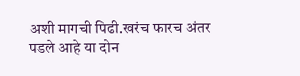अशी मागची पिढी.खरंच फारच अंतर पडले आहे या दोन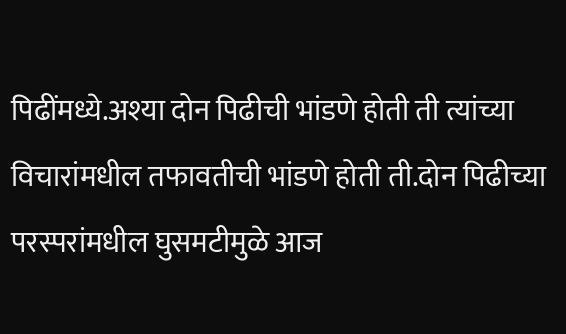पिढींमध्ये.अश्या दोन पिढीची भांडणे होती ती त्यांच्या विचारांमधील तफावतीची भांडणे होती ती.दोन पिढीच्या परस्परांमधील घुसमटीमुळे आज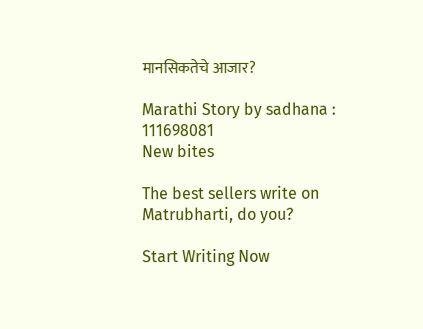मानसिकतेचे आजार?

Marathi Story by sadhana : 111698081
New bites

The best sellers write on Matrubharti, do you?

Start Writing Now